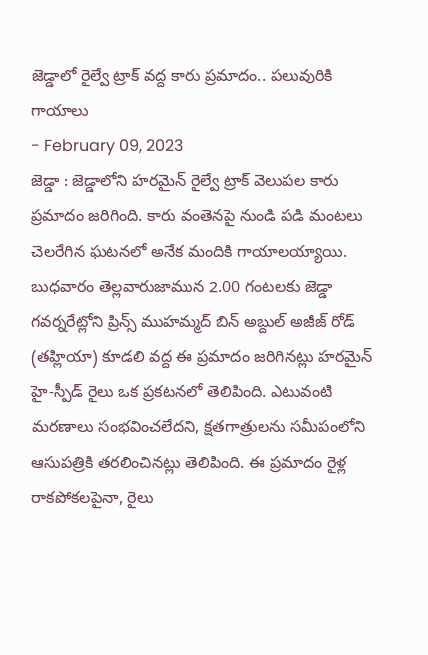జెడ్డాలో రైల్వే ట్రాక్ వద్ద కారు ప్రమాదం.. పలువురికి గాయాలు
- February 09, 2023
జెడ్డా : జెడ్డాలోని హరమైన్ రైల్వే ట్రాక్ వెలుపల కారు ప్రమాదం జరిగింది. కారు వంతెనపై నుండి పడి మంటలు చెలరేగిన ఘటనలో అనేక మందికి గాయాలయ్యాయి. బుధవారం తెల్లవారుజామున 2.00 గంటలకు జెడ్డా గవర్నరేట్లోని ప్రిన్స్ ముహమ్మద్ బిన్ అబ్దుల్ అజీజ్ రోడ్ (తహ్లియా) కూడలి వద్ద ఈ ప్రమాదం జరిగినట్లు హరమైన్ హై-స్పీడ్ రైలు ఒక ప్రకటనలో తెలిపింది. ఎటువంటి మరణాలు సంభవించలేదని, క్షతగాత్రులను సమీపంలోని ఆసుపత్రికి తరలించినట్లు తెలిపింది. ఈ ప్రమాదం రైళ్ల రాకపోకలపైనా, రైలు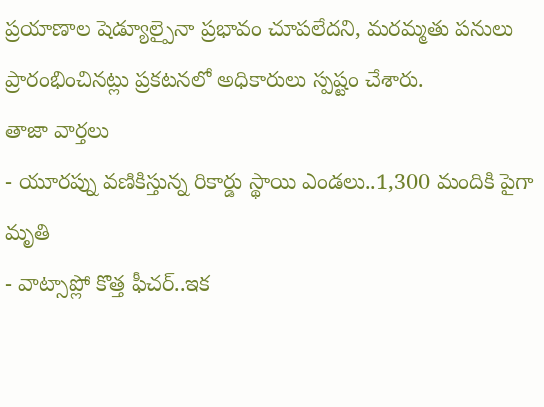ప్రయాణాల షెడ్యూల్పైనా ప్రభావం చూపలేదని, మరమ్మతు పనులు ప్రారంభించినట్లు ప్రకటనలో అధికారులు స్పష్టం చేశారు.
తాజా వార్తలు
- యూరప్ను వణికిస్తున్న రికార్డు స్థాయి ఎండలు..1,300 మందికి పైగా మృతి
- వాట్సాప్లో కొత్త ఫీచర్..ఇక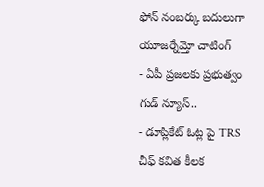ఫోన్ నంబర్కు బదులుగా యూజర్నేమ్తో చాటింగ్
- ఏపీ ప్రజలకు ప్రభుత్వం గుడ్ న్యూస్..
- డూప్లికేట్ ఓట్ల పై TRS చీఫ్ కవిత కీలక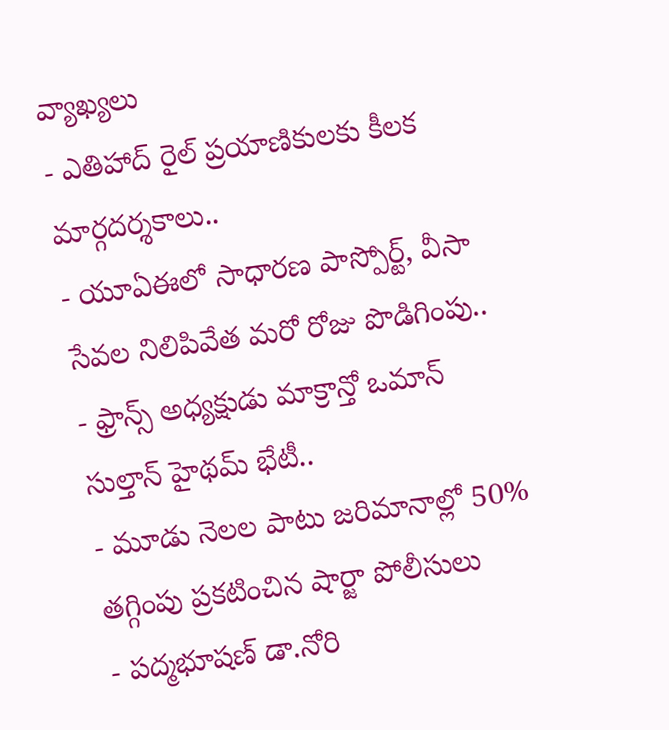వ్యాఖ్యలు
- ఎతిహాద్ రైల్ ప్రయాణికులకు కీలక మార్గదర్శకాలు..
- యూఏఈలో సాధారణ పాస్పోర్ట్, వీసా సేవల నిలిపివేత మరో రోజు పొడిగింపు..
- ఫ్రాన్స్ అధ్యక్షుడు మాక్రాన్తో ఒమాన్ సుల్తాన్ హైథమ్ భేటీ..
- మూడు నెలల పాటు జరిమానాల్లో 50% తగ్గింపు ప్రకటించిన షార్జా పోలీసులు
- పద్మభూషణ్ డా.నోరి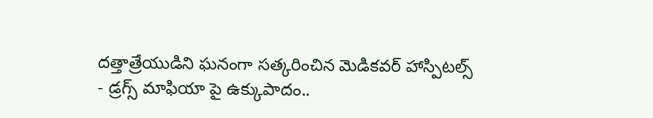దత్తాత్రేయుడిని ఘనంగా సత్కరించిన మెడికవర్ హాస్పిటల్స్
- డ్రగ్స్ మాఫియా పై ఉక్కుపాదం..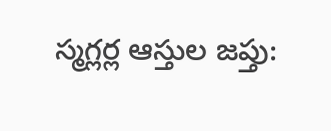స్మగ్లర్ల ఆస్తుల జప్తు: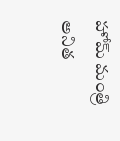హోమ్ మంత్రి అనిత